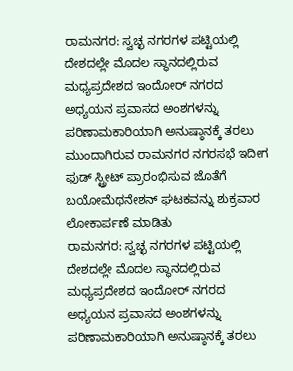ರಾಮನಗರ: ಸ್ವಚ್ಛ ನಗರಗಳ ಪಟ್ಟಿಯಲ್ಲಿ ದೇಶದಲ್ಲೇ ಮೊದಲ ಸ್ಥಾನದಲ್ಲಿರುವ ಮಧ್ಯಪ್ರದೇಶದ ಇಂದೋರ್ ನಗರದ ಅಧ್ಯಯನ ಪ್ರವಾಸದ ಅಂಶಗಳನ್ನು ಪರಿಣಾಮಕಾರಿಯಾಗಿ ಅನುಷ್ಠಾನಕ್ಕೆ ತರಲು ಮುಂದಾಗಿರುವ ರಾಮನಗರ ನಗರಸಭೆ ಇದೀಗ ಫುಡ್ ಸ್ಟ್ರೀಟ್ ಪ್ರಾರಂಭಿಸುವ ಜೊತೆಗೆ ಬಯೋಮೆಥನೇಶನ್ ಘಟಕವನ್ನು ಶುಕ್ರವಾರ ಲೋಕಾರ್ಪಣೆ ಮಾಡಿತು
ರಾಮನಗರ: ಸ್ವಚ್ಛ ನಗರಗಳ ಪಟ್ಟಿಯಲ್ಲಿ ದೇಶದಲ್ಲೇ ಮೊದಲ ಸ್ಥಾನದಲ್ಲಿರುವ ಮಧ್ಯಪ್ರದೇಶದ ಇಂದೋರ್ ನಗರದ ಅಧ್ಯಯನ ಪ್ರವಾಸದ ಅಂಶಗಳನ್ನು ಪರಿಣಾಮಕಾರಿಯಾಗಿ ಅನುಷ್ಠಾನಕ್ಕೆ ತರಲು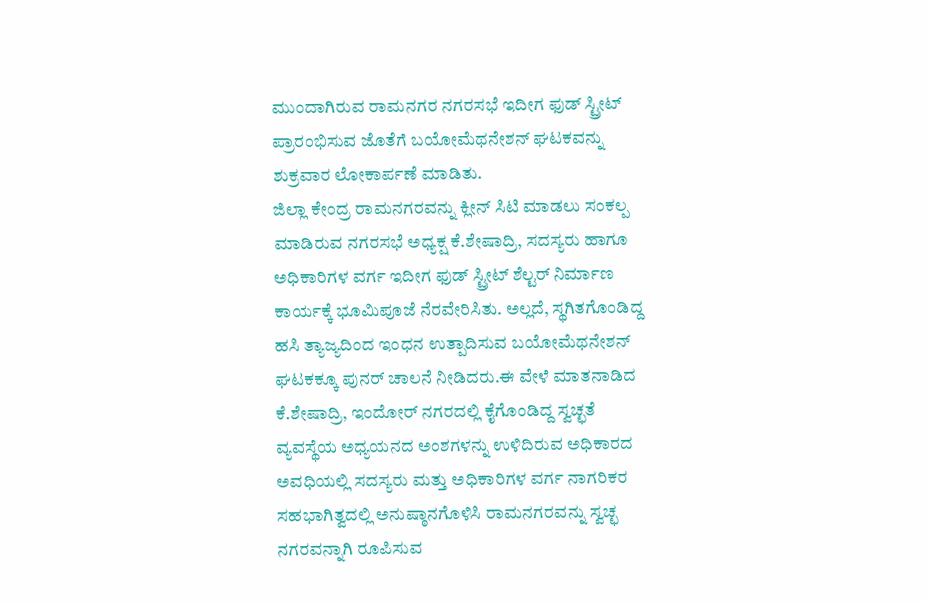ಮುಂದಾಗಿರುವ ರಾಮನಗರ ನಗರಸಭೆ ಇದೀಗ ಫುಡ್ ಸ್ಟ್ರೀಟ್ ಪ್ರಾರಂಭಿಸುವ ಜೊತೆಗೆ ಬಯೋಮೆಥನೇಶನ್ ಘಟಕವನ್ನು ಶುಕ್ರವಾರ ಲೋಕಾರ್ಪಣೆ ಮಾಡಿತು.
ಜಿಲ್ಲಾ ಕೇಂದ್ರ ರಾಮನಗರವನ್ನು ಕ್ಲೀನ್ ಸಿಟಿ ಮಾಡಲು ಸಂಕಲ್ಪ ಮಾಡಿರುವ ನಗರಸಭೆ ಅಧ್ಯಕ್ಷ ಕೆ.ಶೇಷಾದ್ರಿ, ಸದಸ್ಯರು ಹಾಗೂ ಅಧಿಕಾರಿಗಳ ವರ್ಗ ಇದೀಗ ಫುಡ್ ಸ್ಟ್ರೀಟ್ ಶೆಲ್ಟರ್ ನಿರ್ಮಾಣ ಕಾರ್ಯಕ್ಕೆ ಭೂಮಿಪೂಜೆ ನೆರವೇರಿಸಿತು. ಅಲ್ಲದೆ, ಸ್ಥಗಿತಗೊಂಡಿದ್ದ ಹಸಿ ತ್ಯಾಜ್ಯದಿಂದ ಇಂಧನ ಉತ್ಪಾದಿಸುವ ಬಯೋಮೆಥನೇಶನ್ ಘಟಕಕ್ಕೂ ಪುನರ್ ಚಾಲನೆ ನೀಡಿದರು.ಈ ವೇಳೆ ಮಾತನಾಡಿದ ಕೆ.ಶೇಷಾದ್ರಿ, ಇಂದೋರ್ ನಗರದಲ್ಲಿ ಕೈಗೊಂಡಿದ್ದ ಸ್ವಚ್ಛತೆ ವ್ಯವಸ್ಥೆಯ ಅಧ್ಯಯನದ ಅಂಶಗಳನ್ನು ಉಳಿದಿರುವ ಅಧಿಕಾರದ ಅವಧಿಯಲ್ಲಿ ಸದಸ್ಯರು ಮತ್ತು ಅಧಿಕಾರಿಗಳ ವರ್ಗ ನಾಗರಿಕರ ಸಹಭಾಗಿತ್ವದಲ್ಲಿ ಅನುಷ್ಠಾನಗೊಳಿಸಿ ರಾಮನಗರವನ್ನು ಸ್ವಚ್ಛ ನಗರವನ್ನಾಗಿ ರೂಪಿಸುವ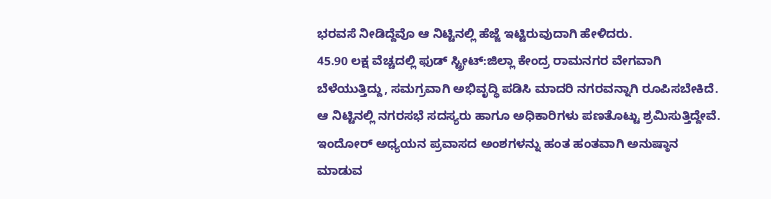ಭರವಸೆ ನೀಡಿದ್ದೆವೊ ಆ ನಿಟ್ಟಿನಲ್ಲಿ ಹೆಜ್ಜೆ ಇಟ್ಟಿರುವುದಾಗಿ ಹೇಳಿದರು.
45.90 ಲಕ್ಷ ವೆಚ್ಚದಲ್ಲಿ ಫುಡ್ ಸ್ಟ್ರೀಟ್:ಜಿಲ್ಲಾ ಕೇಂದ್ರ ರಾಮನಗರ ವೇಗವಾಗಿ ಬೆಳೆಯುತ್ತಿದ್ದು, ಸಮಗ್ರವಾಗಿ ಅಭಿವೃದ್ಧಿ ಪಡಿಸಿ ಮಾದರಿ ನಗರವನ್ನಾಗಿ ರೂಪಿಸಬೇಕಿದೆ. ಆ ನಿಟ್ಟಿನಲ್ಲಿ ನಗರಸಭೆ ಸದಸ್ಯರು ಹಾಗೂ ಅಧಿಕಾರಿಗಳು ಪಣತೊಟ್ಟು ಶ್ರಮಿಸುತ್ತಿದ್ದೇವೆ. ಇಂದೋರ್ ಅಧ್ಯಯನ ಪ್ರವಾಸದ ಅಂಶಗಳನ್ನು ಹಂತ ಹಂತವಾಗಿ ಅನುಷ್ಠಾನ ಮಾಡುವ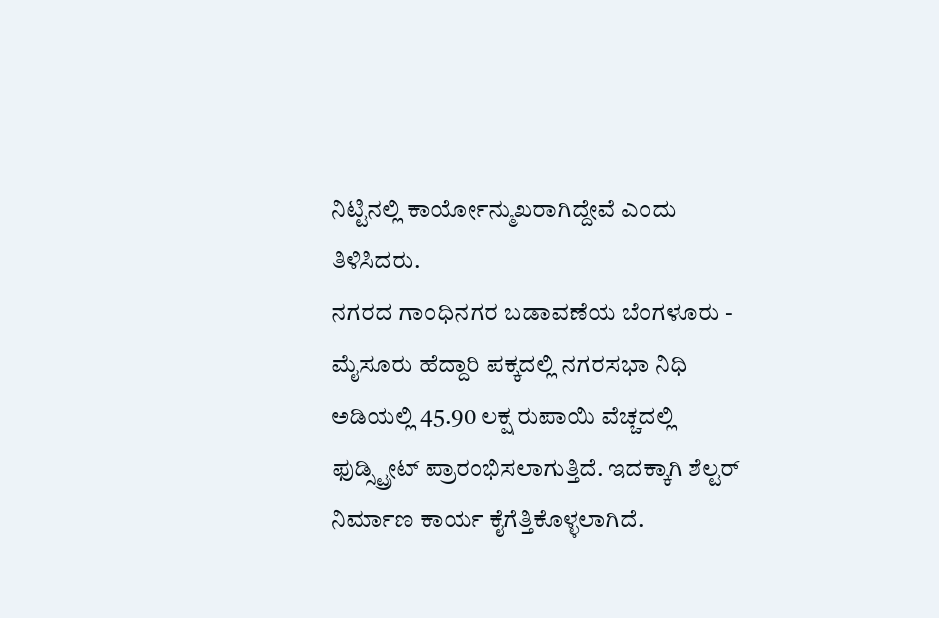ನಿಟ್ಟಿನಲ್ಲಿ ಕಾರ್ಯೋನ್ಮುಖರಾಗಿದ್ದೇವೆ ಎಂದು ತಿಳಿಸಿದರು.
ನಗರದ ಗಾಂಧಿನಗರ ಬಡಾವಣೆಯ ಬೆಂಗಳೂರು - ಮೈಸೂರು ಹೆದ್ದಾರಿ ಪಕ್ಕದಲ್ಲಿ ನಗರಸಭಾ ನಿಧಿ ಅಡಿಯಲ್ಲಿ 45.90 ಲಕ್ಷ ರುಪಾಯಿ ವೆಚ್ಚದಲ್ಲಿ ಫುಡ್ಸ್ಟ್ರೀಟ್ ಪ್ರಾರಂಭಿಸಲಾಗುತ್ತಿದೆ. ಇದಕ್ಕಾಗಿ ಶೆಲ್ಟರ್ ನಿರ್ಮಾಣ ಕಾರ್ಯ ಕೈಗೆತ್ತಿಕೊಳ್ಳಲಾಗಿದೆ.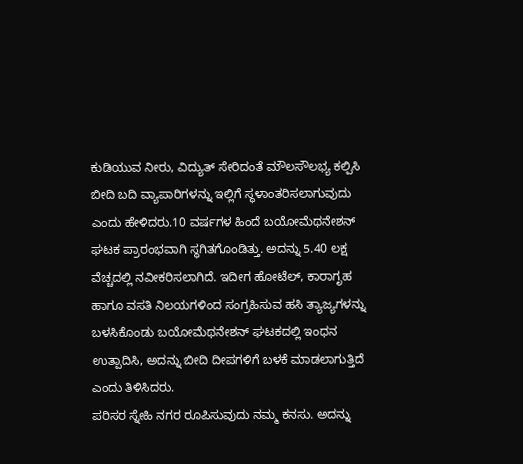ಕುಡಿಯುವ ನೀರು, ವಿದ್ಯುತ್ ಸೇರಿದಂತೆ ಮೌಲಸೌಲಭ್ಯ ಕಲ್ಪಿಸಿ ಬೀದಿ ಬದಿ ವ್ಯಾಪಾರಿಗಳನ್ನು ಇಲ್ಲಿಗೆ ಸ್ಥಳಾಂತರಿಸಲಾಗುವುದು ಎಂದು ಹೇಳಿದರು.10 ವರ್ಷಗಳ ಹಿಂದೆ ಬಯೋಮೆಥನೇಶನ್ ಘಟಕ ಪ್ರಾರಂಭವಾಗಿ ಸ್ಥಗಿತಗೊಂಡಿತ್ತು. ಅದನ್ನು 5.40 ಲಕ್ಷ ವೆಚ್ಚದಲ್ಲಿ ನವೀಕರಿಸಲಾಗಿದೆ. ಇದೀಗ ಹೋಟೆಲ್, ಕಾರಾಗೃಹ ಹಾಗೂ ವಸತಿ ನಿಲಯಗಳಿಂದ ಸಂಗ್ರಹಿಸುವ ಹಸಿ ತ್ಯಾಜ್ಯಗಳನ್ನು ಬಳಸಿಕೊಂಡು ಬಯೋಮೆಥನೇಶನ್ ಘಟಕದಲ್ಲಿ ಇಂಧನ ಉತ್ಪಾದಿಸಿ, ಅದನ್ನು ಬೀದಿ ದೀಪಗಳಿಗೆ ಬಳಕೆ ಮಾಡಲಾಗುತ್ತಿದೆ ಎಂದು ತಿಳಿಸಿದರು.
ಪರಿಸರ ಸ್ನೇಹಿ ನಗರ ರೂಪಿಸುವುದು ನಮ್ಮ ಕನಸು. ಅದನ್ನು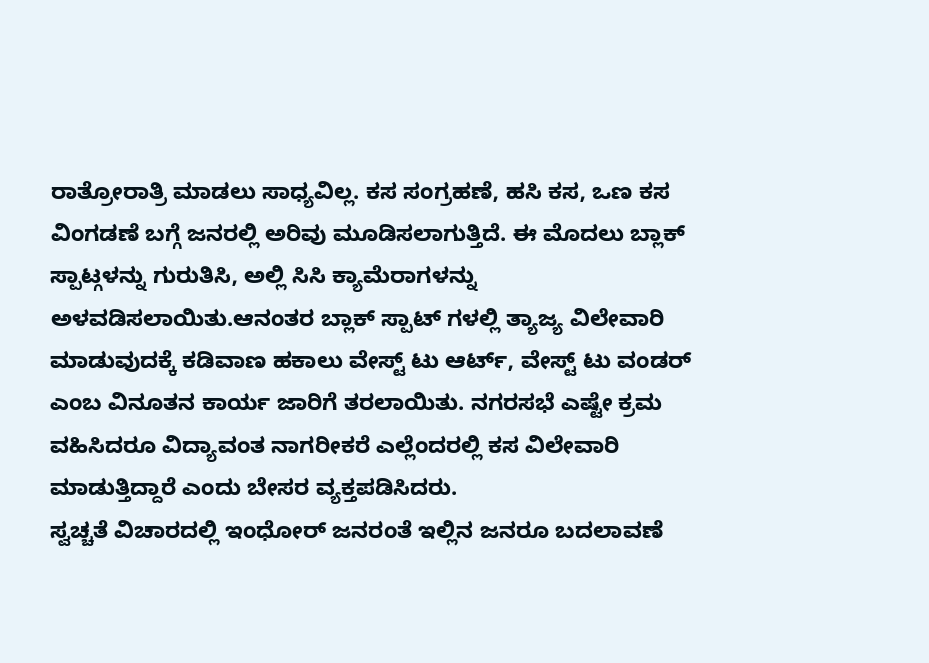ರಾತ್ರೋರಾತ್ರಿ ಮಾಡಲು ಸಾಧ್ಯವಿಲ್ಲ. ಕಸ ಸಂಗ್ರಹಣೆ, ಹಸಿ ಕಸ, ಒಣ ಕಸ ವಿಂಗಡಣೆ ಬಗ್ಗೆ ಜನರಲ್ಲಿ ಅರಿವು ಮೂಡಿಸಲಾಗುತ್ತಿದೆ. ಈ ಮೊದಲು ಬ್ಲಾಕ್ ಸ್ಪಾಟ್ಗಳನ್ನು ಗುರುತಿಸಿ, ಅಲ್ಲಿ ಸಿಸಿ ಕ್ಯಾಮೆರಾಗಳನ್ನು ಅಳವಡಿಸಲಾಯಿತು.ಆನಂತರ ಬ್ಲಾಕ್ ಸ್ಪಾಟ್ ಗಳಲ್ಲಿ ತ್ಯಾಜ್ಯ ವಿಲೇವಾರಿ ಮಾಡುವುದಕ್ಕೆ ಕಡಿವಾಣ ಹಕಾಲು ವೇಸ್ಟ್ ಟು ಆರ್ಟ್, ವೇಸ್ಟ್ ಟು ವಂಡರ್ ಎಂಬ ವಿನೂತನ ಕಾರ್ಯ ಜಾರಿಗೆ ತರಲಾಯಿತು. ನಗರಸಭೆ ಎಷ್ಟೇ ಕ್ರಮ ವಹಿಸಿದರೂ ವಿದ್ಯಾವಂತ ನಾಗರೀಕರೆ ಎಲ್ಲೆಂದರಲ್ಲಿ ಕಸ ವಿಲೇವಾರಿ ಮಾಡುತ್ತಿದ್ದಾರೆ ಎಂದು ಬೇಸರ ವ್ಯಕ್ತಪಡಿಸಿದರು.
ಸ್ವಚ್ಚತೆ ವಿಚಾರದಲ್ಲಿ ಇಂಧೋರ್ ಜನರಂತೆ ಇಲ್ಲಿನ ಜನರೂ ಬದಲಾವಣೆ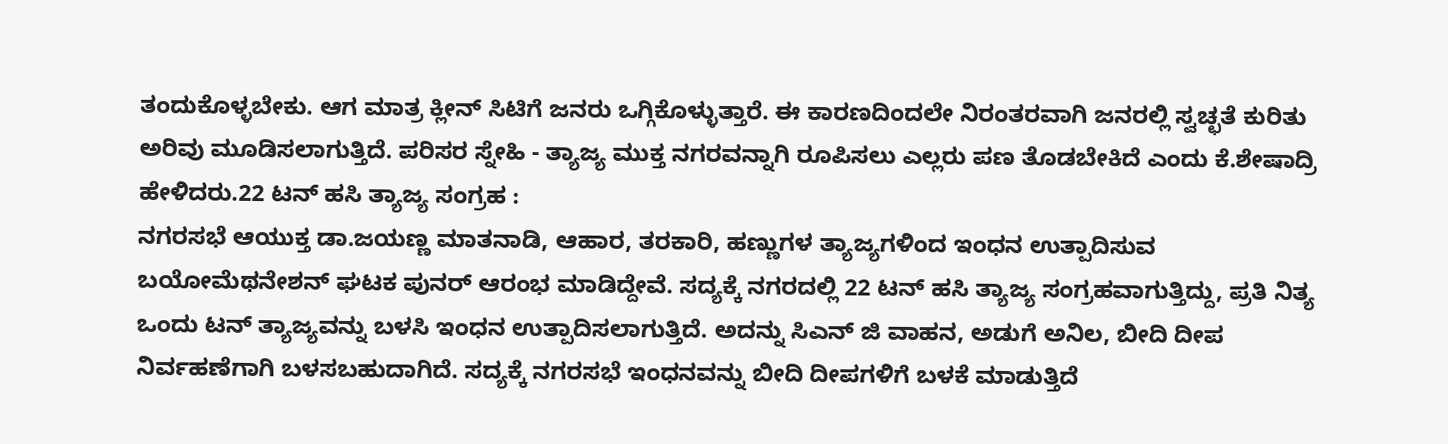ತಂದುಕೊಳ್ಳಬೇಕು. ಆಗ ಮಾತ್ರ ಕ್ಲೀನ್ ಸಿಟಿಗೆ ಜನರು ಒಗ್ಗಿಕೊಳ್ಳುತ್ತಾರೆ. ಈ ಕಾರಣದಿಂದಲೇ ನಿರಂತರವಾಗಿ ಜನರಲ್ಲಿ ಸ್ವಚ್ಛತೆ ಕುರಿತು ಅರಿವು ಮೂಡಿಸಲಾಗುತ್ತಿದೆ. ಪರಿಸರ ಸ್ನೇಹಿ - ತ್ಯಾಜ್ಯ ಮುಕ್ತ ನಗರವನ್ನಾಗಿ ರೂಪಿಸಲು ಎಲ್ಲರು ಪಣ ತೊಡಬೇಕಿದೆ ಎಂದು ಕೆ.ಶೇಷಾದ್ರಿ ಹೇಳಿದರು.22 ಟನ್ ಹಸಿ ತ್ಯಾಜ್ಯ ಸಂಗ್ರಹ :
ನಗರಸಭೆ ಆಯುಕ್ತ ಡಾ.ಜಯಣ್ಣ ಮಾತನಾಡಿ, ಆಹಾರ, ತರಕಾರಿ, ಹಣ್ಣುಗಳ ತ್ಯಾಜ್ಯಗಳಿಂದ ಇಂಧನ ಉತ್ಪಾದಿಸುವ ಬಯೋಮೆಥನೇಶನ್ ಘಟಕ ಪುನರ್ ಆರಂಭ ಮಾಡಿದ್ದೇವೆ. ಸದ್ಯಕ್ಕೆ ನಗರದಲ್ಲಿ 22 ಟನ್ ಹಸಿ ತ್ಯಾಜ್ಯ ಸಂಗ್ರಹವಾಗುತ್ತಿದ್ದು, ಪ್ರತಿ ನಿತ್ಯ ಒಂದು ಟನ್ ತ್ಯಾಜ್ಯವನ್ನು ಬಳಸಿ ಇಂಧನ ಉತ್ಪಾದಿಸಲಾಗುತ್ತಿದೆ. ಅದನ್ನು ಸಿಎನ್ ಜಿ ವಾಹನ, ಅಡುಗೆ ಅನಿಲ, ಬೀದಿ ದೀಪ ನಿರ್ವಹಣೆಗಾಗಿ ಬಳಸಬಹುದಾಗಿದೆ. ಸದ್ಯಕ್ಕೆ ನಗರಸಭೆ ಇಂಧನವನ್ನು ಬೀದಿ ದೀಪಗಳಿಗೆ ಬಳಕೆ ಮಾಡುತ್ತಿದೆ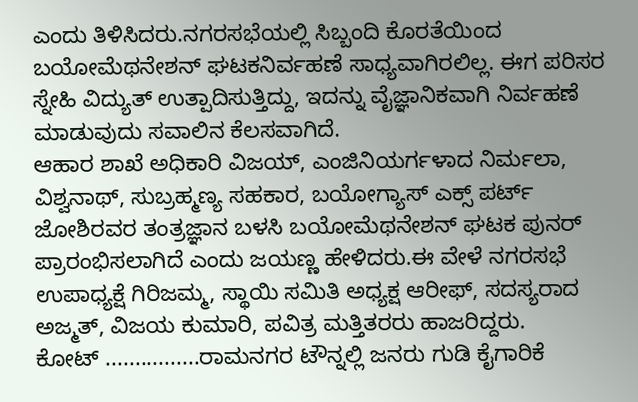ಎಂದು ತಿಳಿಸಿದರು.ನಗರಸಭೆಯಲ್ಲಿ ಸಿಬ್ಬಂದಿ ಕೊರತೆಯಿಂದ ಬಯೋಮೆಥನೇಶನ್ ಘಟಕನಿರ್ವಹಣೆ ಸಾಧ್ಯವಾಗಿರಲಿಲ್ಲ. ಈಗ ಪರಿಸರ ಸ್ನೇಹಿ ವಿದ್ಯುತ್ ಉತ್ಪಾದಿಸುತ್ತಿದ್ದು, ಇದನ್ನು ವೈಜ್ಞಾನಿಕವಾಗಿ ನಿರ್ವಹಣೆ ಮಾಡುವುದು ಸವಾಲಿನ ಕೆಲಸವಾಗಿದೆ.
ಆಹಾರ ಶಾಖೆ ಅಧಿಕಾರಿ ವಿಜಯ್, ಎಂಜಿನಿಯರ್ಗಳಾದ ನಿರ್ಮಲಾ, ವಿಶ್ವನಾಥ್, ಸುಬ್ರಹ್ಮಣ್ಯ ಸಹಕಾರ, ಬಯೋಗ್ಯಾಸ್ ಎಕ್ಸ್ ಪರ್ಟ್ ಜೋಶಿರವರ ತಂತ್ರಜ್ಞಾನ ಬಳಸಿ ಬಯೋಮೆಥನೇಶನ್ ಘಟಕ ಪುನರ್ ಪ್ರಾರಂಭಿಸಲಾಗಿದೆ ಎಂದು ಜಯಣ್ಣ ಹೇಳಿದರು.ಈ ವೇಳೆ ನಗರಸಭೆ ಉಪಾಧ್ಯಕ್ಷೆ ಗಿರಿಜಮ್ಮ, ಸ್ಥಾಯಿ ಸಮಿತಿ ಅಧ್ಯಕ್ಷ ಆರೀಫ್, ಸದಸ್ಯರಾದ ಅಜ್ಮತ್, ವಿಜಯ ಕುಮಾರಿ, ಪವಿತ್ರ ಮತ್ತಿತರರು ಹಾಜರಿದ್ದರು.
ಕೋಟ್ ................ರಾಮನಗರ ಟೌನ್ನಲ್ಲಿ ಜನರು ಗುಡಿ ಕೈಗಾರಿಕೆ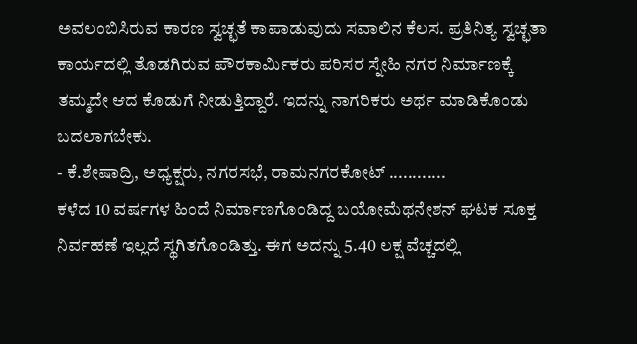ಅವಲಂಬಿಸಿರುವ ಕಾರಣ ಸ್ವಚ್ಛತೆ ಕಾಪಾಡುವುದು ಸವಾಲಿನ ಕೆಲಸ. ಪ್ರತಿನಿತ್ಯ ಸ್ವಚ್ಛತಾ ಕಾರ್ಯದಲ್ಲಿ ತೊಡಗಿರುವ ಪೌರಕಾರ್ಮಿಕರು ಪರಿಸರ ಸ್ನೇಹಿ ನಗರ ನಿರ್ಮಾಣಕ್ಕೆ ತಮ್ಮದೇ ಆದ ಕೊಡುಗೆ ನೀಡುತ್ತಿದ್ದಾರೆ. ಇದನ್ನು ನಾಗರಿಕರು ಅರ್ಥ ಮಾಡಿಕೊಂಡು ಬದಲಾಗಬೇಕು.
- ಕೆ.ಶೇಷಾದ್ರಿ, ಅಧ್ಯಕ್ಷರು, ನಗರಸಭೆ, ರಾಮನಗರಕೋಟ್ ............
ಕಳೆದ 10 ವರ್ಷಗಳ ಹಿಂದೆ ನಿರ್ಮಾಣಗೊಂಡಿದ್ದ ಬಯೋಮೆಥನೇಶನ್ ಘಟಕ ಸೂಕ್ತ ನಿರ್ವಹಣೆ ಇಲ್ಲದೆ ಸ್ಥಗಿತಗೊಂಡಿತ್ತು. ಈಗ ಅದನ್ನು 5.40 ಲಕ್ಷ ವೆಚ್ಚದಲ್ಲಿ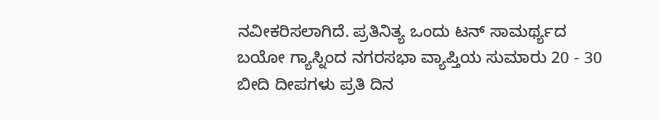ನವೀಕರಿಸಲಾಗಿದೆ. ಪ್ರತಿನಿತ್ಯ ಒಂದು ಟನ್ ಸಾಮರ್ಥ್ಯದ ಬಯೋ ಗ್ಯಾಸ್ನಿಂದ ನಗರಸಭಾ ವ್ಯಾಪ್ತಿಯ ಸುಮಾರು 20 - 30 ಬೀದಿ ದೀಪಗಳು ಪ್ರತಿ ದಿನ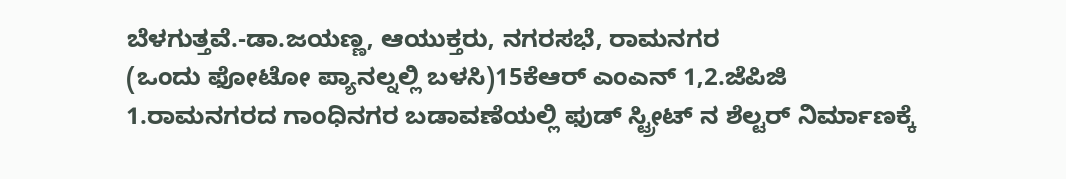ಬೆಳಗುತ್ತವೆ.-ಡಾ.ಜಯಣ್ಣ, ಆಯುಕ್ತರು, ನಗರಸಭೆ, ರಾಮನಗರ
(ಒಂದು ಫೋಟೋ ಪ್ಯಾನಲ್ನಲ್ಲಿ ಬಳಸಿ)15ಕೆಆರ್ ಎಂಎನ್ 1,2.ಜೆಪಿಜಿ
1.ರಾಮನಗರದ ಗಾಂಧಿನಗರ ಬಡಾವಣೆಯಲ್ಲಿ ಫುಡ್ ಸ್ಟ್ರೀಟ್ ನ ಶೆಲ್ಟರ್ ನಿರ್ಮಾಣಕ್ಕೆ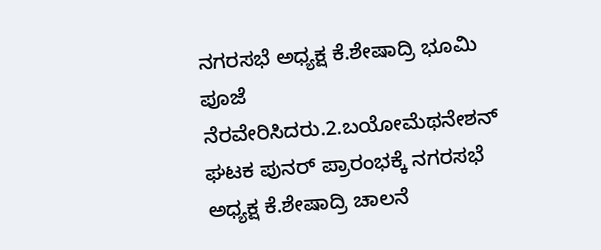ನಗರಸಭೆ ಅಧ್ಯಕ್ಷ ಕೆ.ಶೇಷಾದ್ರಿ ಭೂಮಿ ಪೂಜೆ ನೆರವೇರಿಸಿದರು.2.ಬಯೋಮೆಥನೇಶನ್ ಘಟಕ ಪುನರ್ ಪ್ರಾರಂಭಕ್ಕೆ ನಗರಸಭೆ ಅಧ್ಯಕ್ಷ ಕೆ.ಶೇಷಾದ್ರಿ ಚಾಲನೆ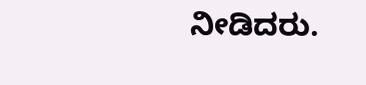ನೀಡಿದರು.